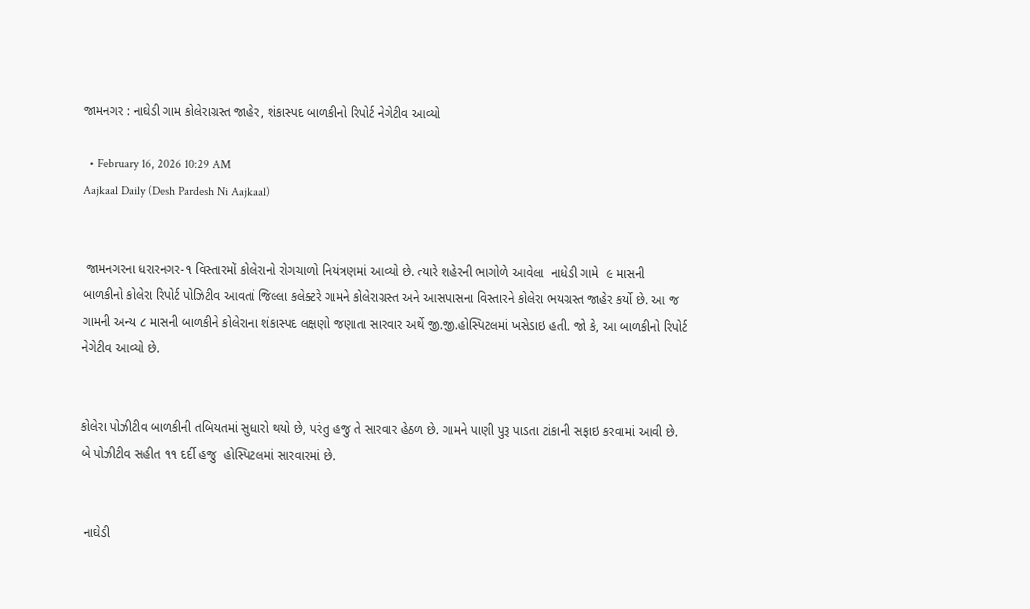જામનગર : નાઘેડી ગામ કોલેરાગ્રસ્ત જાહેર, શંકાસ્પદ બાળકીનો રિપોર્ટ નેગેટીવ આવ્યો

  • February 16, 2026 10:29 AM
Aajkaal Daily (Desh Pardesh Ni Aajkaal)


 જામનગરના ધરારનગર-૧ વિસ્તારમોં કોલેરાનો રોગચાળો નિયંત્રણમાં આવ્યો છે. ત્યારે શહેરની ભાગોળે આવેલા  નાધેડી ગામે  ૯ માસની બાળકીનો કોલેરા રિપોર્ટ પોઝિટીવ આવતાં જિલ્લા કલેક્ટરે ગામને કોલેરાગ્રસ્ત અને આસપાસના વિસ્તારને કોલેરા ભયગ્રસ્ત જાહેર કર્યો છે. આ જ ગામની અન્ય ૮ માસની બાળકીને કોલેરાના શંકાસ્પદ લક્ષણો જણાતા સારવાર અર્થે જી.જી.હોસ્પિટલમાં ખસેડાઇ હતી. જો કે, આ બાળકીનો રિપોર્ટ નેગેટીવ આવ્યો છે.


કોલેરા પોઝીટીવ બાળકીની તબિયતમાં સુધારો થયો છે, પરંતુ હજુ તે સારવાર હેઠળ છે. ગામને પાણી પુરૂ પાડતા ટાંકાની સફાઇ કરવામાં આવી છે. બે પોઝીટીવ સહીત ૧૧ દર્દી હજુ  હોસ્પિટલમાં સારવારમાં છે.


 નાઘેડી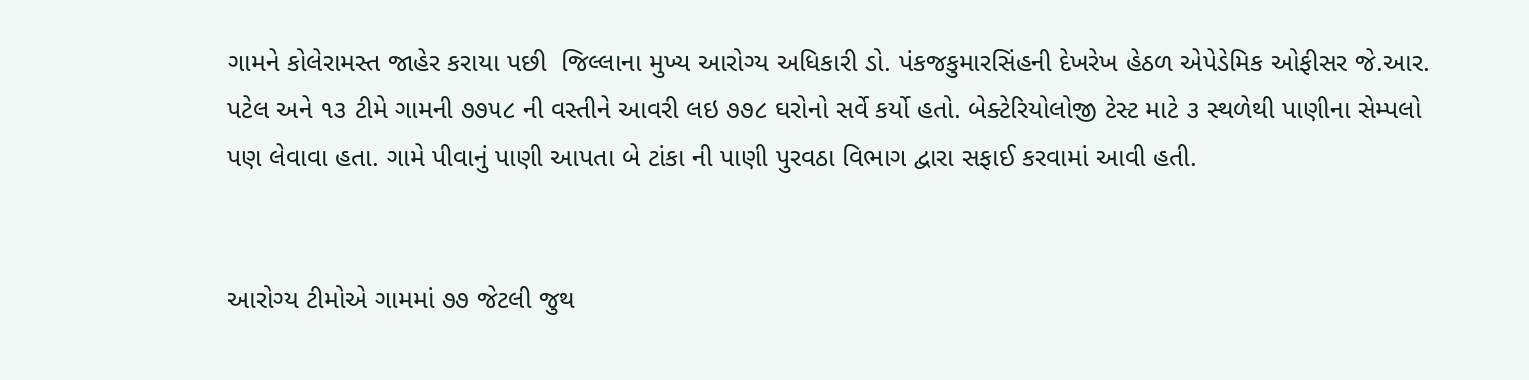ગામને કોલેરામસ્ત જાહેર કરાયા પછી  જિલ્લાના મુખ્ય આરોગ્ય અધિકારી ડો. પંકજકુમારસિંહની દેખરેખ હેઠળ એપેડેમિક ઓફીસર જે.આર. પટેલ અને ૧૩ ટીમે ગામની ૭૭૫૮ ની વસ્તીને આવરી લઇ ૭૭૮ ઘરોનો સર્વે કર્યો હતો. બેક્ટેરિયોલોજી ટેસ્ટ માટે ૩ સ્થળેથી પાણીના સેમ્પલો પણ લેવાવા હતા. ગામે પીવાનું પાણી આપતા બે ટાંકા ની પાણી પુરવઠા વિભાગ દ્વારા સફાઈ કરવામાં આવી હતી.


આરોગ્ય ટીમોએ ગામમાં ૭૭ જેટલી જુથ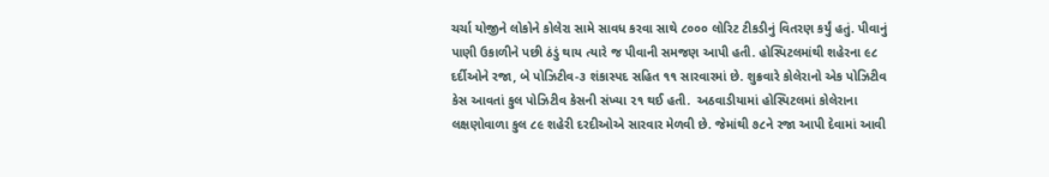ચર્ચા યોજીને લોકોને કોલેરા સામે સાવધ કરવા સાથે ૮૦૦૦ લોરિટ ટીકડીનું વિતરણ કર્યું હતું. પીવાનું પાણી ઉકાળીને પછી ઠંડું થાય ત્યારે જ પીવાની સમજણ આપી હતી. હોસ્પિટલમાંથી શહેરના ૯૮ દર્દીઓને રજા, બે પોઝિટીવ-૩ શંકાસ્પદ સહિત ૧૧ સારવારમાં છે. શુક્રવારે કોલેરાનો એક પોઝિટીવ કેસ આવતાં કુલ પોઝિટીવ કેસની સંખ્યા ૨૧ થઈ હતી.  અઠવાડીયામાં હોસ્પિટલમાં કોલેરાના લક્ષણોવાળા કુલ ૮૯ શહેરી દરદીઓએ સારવાર મેળવી છે. જેમાંથી ૭૮ને રજા આપી દેવામાં આવી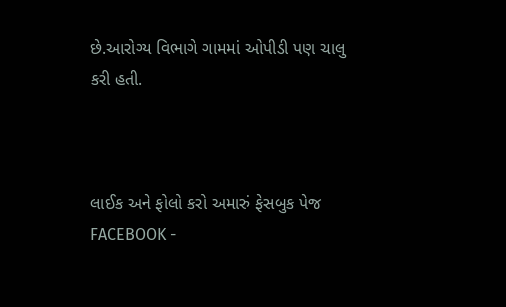છે.આરોગ્ય વિભાગે ગામમાં ઓપીડી પણ ચાલુ કરી હતી.



લાઈક અને ફોલો કરો અમારું ફેસબુક પેજ FACEBOOK -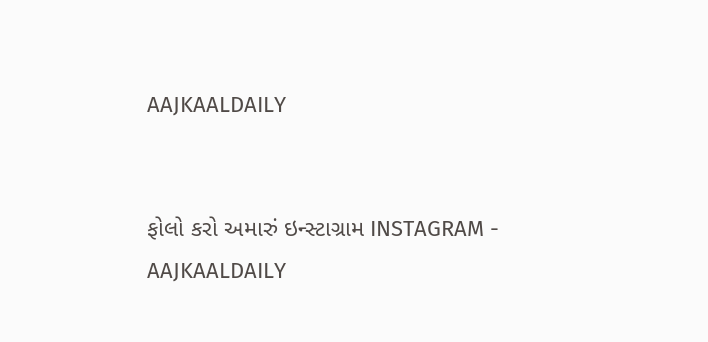AAJKAALDAILY


ફોલો કરો અમારું ઇન્સ્ટાગ્રામ INSTAGRAM - AAJKAALDAILY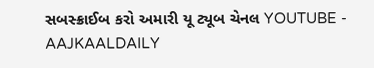સબસ્ક્રાઈબ કરો અમારી યૂ ટ્યૂબ ચેનલ YOUTUBE - AAJKAALDAILY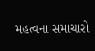મહત્વના સમાચારો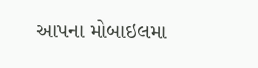આપના મોબાઇલમા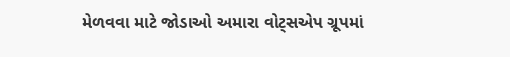મેળવવા માટે જોડાઓ અમારા વોટ્સએપ ગ્રૂપમાં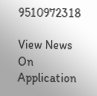9510972318

View News On Application